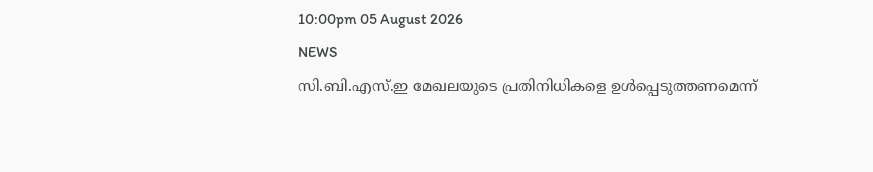10:00pm 05 August 2026
NEWS
സി.ബി.എസ്.ഇ മേഖലയുടെ പ്രതിനിധികളെ ഉൾപ്പെടുത്തണമെന്ന്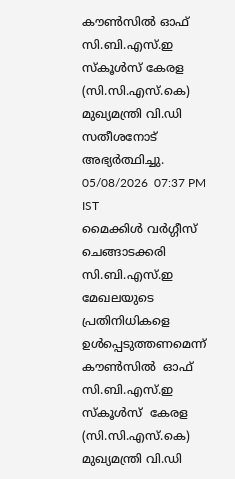കൗൺസിൽ ഓഫ് സി.ബി.എസ്.ഇ സ്കൂൾസ് കേരള (സി.സി.എസ്.കെ) മുഖ്യമന്ത്രി വി.ഡി സതീശനോട് അഭ്യർത്ഥിച്ചു.
05/08/2026  07:37 PM IST
മൈക്കിൾ വർഗ്ഗീസ് ചെങ്ങാടക്കരി
സി.ബി.എസ്.ഇ മേഖലയുടെ  പ്രതിനിധികളെ  ഉൾപ്പെടുത്തണമെന്ന്  കൗൺസിൽ  ഓഫ് സി.ബി.എസ്.ഇ സ്കൂൾസ്  കേരള (സി.സി.എസ്.കെ) മുഖ്യമന്ത്രി വി.ഡി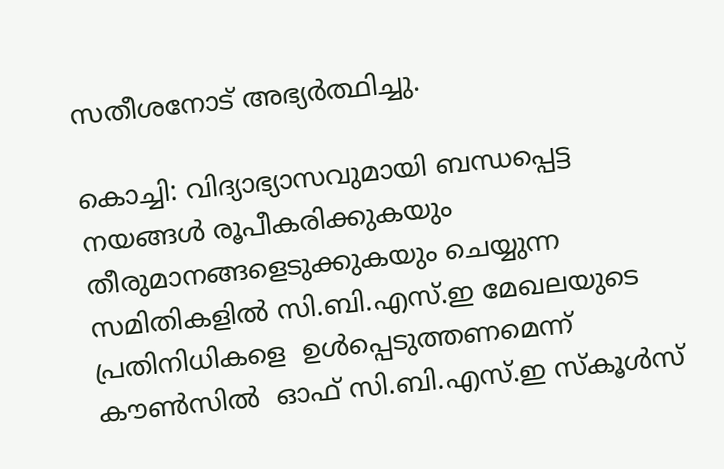സതീശനോട് അഭ്യർത്ഥിച്ചു.

കൊച്ചി: വിദ്യാഭ്യാസവുമായി ബന്ധപ്പെട്ട നയങ്ങൾ രൂപീകരിക്കുകയും തീരുമാനങ്ങളെടുക്കുകയും ചെയ്യുന്ന സമിതികളിൽ സി.ബി.എസ്.ഇ മേഖലയുടെ  പ്രതിനിധികളെ  ഉൾപ്പെടുത്തണമെന്ന്  കൗൺസിൽ  ഓഫ് സി.ബി.എസ്.ഇ സ്കൂൾസ്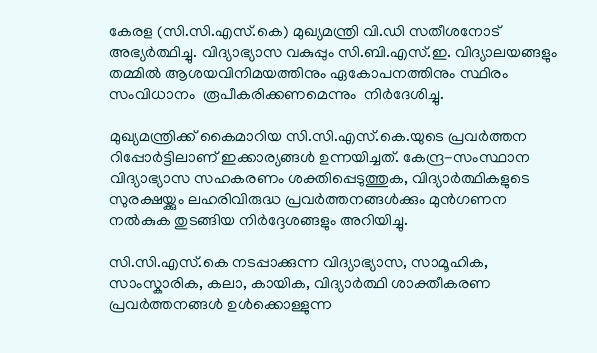കേരള (സി.സി.എസ്.കെ) മുഖ്യമന്ത്രി വി.ഡി സതീശനോട് അഭ്യർത്ഥിച്ചു. വിദ്യാഭ്യാസ വകുപ്പും സി.ബി.എസ്.ഇ. വിദ്യാലയങ്ങളും തമ്മിൽ ആശയവിനിമയത്തിനും ഏകോപനത്തിനും സ്ഥിരം സംവിധാനം  രൂപീകരിക്കണമെന്നും  നിർദേശിച്ചു.

മുഖ്യമന്ത്രിക്ക് കൈമാറിയ സി.സി.എസ്.കെ.യുടെ പ്രവർത്തന റിപ്പോർട്ടിലാണ് ഇക്കാര്യങ്ങൾ ഉന്നയിച്ചത്. കേന്ദ്ര-സംസ്ഥാന വിദ്യാഭ്യാസ സഹകരണം ശക്തിപ്പെടുത്തുക, വിദ്യാർത്ഥികളുടെ സുരക്ഷയ്ക്കും ലഹരിവിരുദ്ധ പ്രവർത്തനങ്ങൾക്കും മുൻഗണന നൽകുക തുടങ്ങിയ നിർദ്ദേശങ്ങളും അറിയിച്ചു.

സി.സി.എസ്.കെ നടപ്പാക്കുന്ന വിദ്യാഭ്യാസ, സാമൂഹിക, സാംസ്കാരിക, കലാ, കായിക, വിദ്യാർത്ഥി ശാക്തീകരണ പ്രവർത്തനങ്ങൾ ഉൾക്കൊള്ളുന്ന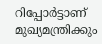റിപ്പോർട്ടാണ് മുഖ്യമന്ത്രിക്കും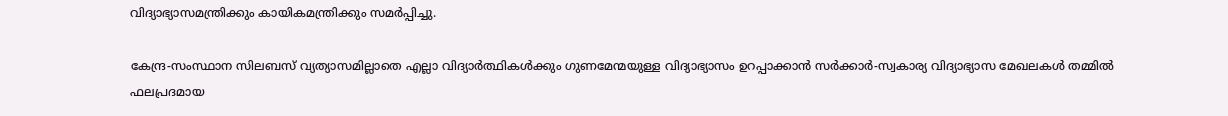വിദ്യാഭ്യാസമന്ത്രിക്കും കായികമന്ത്രിക്കും സമർപ്പിച്ചു.

കേന്ദ്ര-സംസ്ഥാന സിലബസ് വ്യത്യാസമില്ലാതെ എല്ലാ വിദ്യാർത്ഥികൾക്കും ഗുണമേന്മയുള്ള വിദ്യാഭ്യാസം ഉറപ്പാക്കാൻ സർക്കാർ-സ്വകാര്യ വിദ്യാഭ്യാസ മേഖലകൾ തമ്മിൽ ഫലപ്രദമായ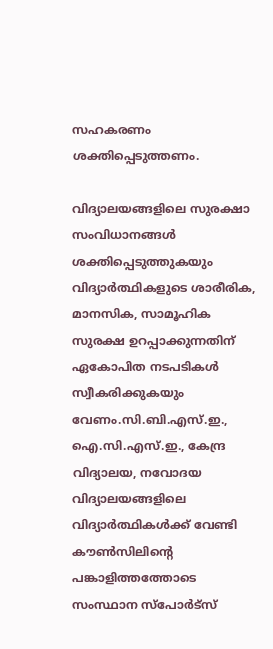സഹകരണം ശക്തിപ്പെടുത്തണം.

വിദ്യാലയങ്ങളിലെ സുരക്ഷാ സംവിധാനങ്ങൾ ശക്തിപ്പെടുത്തുകയും വിദ്യാർത്ഥികളുടെ ശാരീരിക, മാനസിക, സാമൂഹിക സുരക്ഷ ഉറപ്പാക്കുന്നതിന് ഏകോപിത നടപടികൾ സ്വീകരിക്കുകയും വേണം.സി.ബി.എസ്.ഇ., ഐ.സി.എസ്.ഇ., കേന്ദ്ര വിദ്യാലയ, നവോദയ വിദ്യാലയങ്ങളിലെ വിദ്യാർത്ഥികൾക്ക് വേണ്ടി കൗൺസിലിന്റെ പങ്കാളിത്തത്തോടെ സംസ്ഥാന സ്പോർട്സ്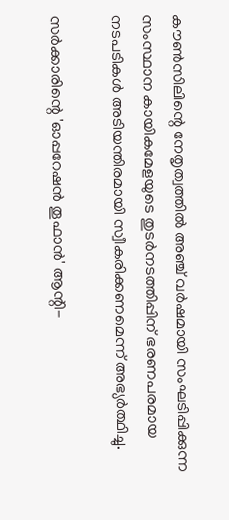കൗൺസിലിന്റെ നേതൃത്വത്തിൽ അഞ്ച് വർഷമായി സംഘടിപ്പിക്കുന്ന സംസ്ഥാന കായികമേളയുടെ തുടർനടത്തിപ്പിന് ഭരണപരമായ നടപടികൾ അടിയന്തിരമായി സ്വീകരിക്കണമെന്ന് അഭ്യർത്ഥിച്ചു.

സർക്കാരിന്റെ 'ഓപ്പറേഷൻ തൂഫാൻ' ആന്റി-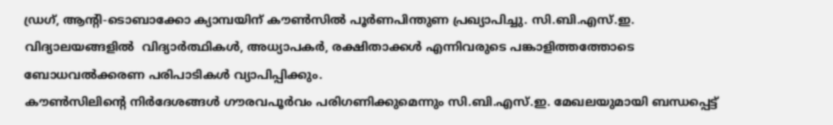ഡ്രഗ്, ആന്റി-ടൊബാക്കോ ക്യാമ്പയിന് കൗൺസിൽ പൂർണപിന്തുണ പ്രഖ്യാപിച്ചു. സി.ബി.എസ്.ഇ. വിദ്യാലയങ്ങളിൽ  വിദ്യാർത്ഥികൾ, അധ്യാപകർ, രക്ഷിതാക്കൾ എന്നിവരുടെ പങ്കാളിത്തത്തോടെ ബോധവൽക്കരണ പരിപാടികൾ വ്യാപിപ്പിക്കും.
കൗൺസിലിന്റെ നിർദേശങ്ങൾ ഗൗരവപൂർവം പരിഗണിക്കുമെന്നും സി.ബി.എസ്.ഇ. മേഖലയുമായി ബന്ധപ്പെട്ട്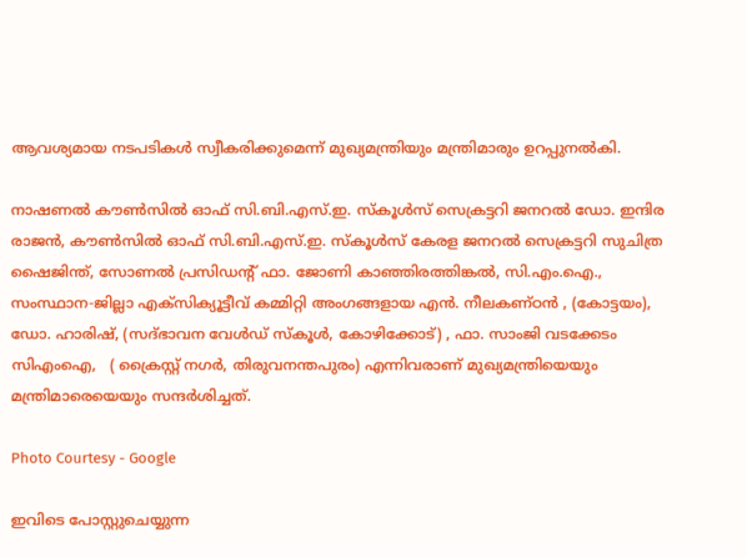ആവശ്യമായ നടപടികൾ സ്വീകരിക്കുമെന്ന് മുഖ്യമന്ത്രിയും മന്ത്രിമാരും ഉറപ്പുനൽകി.

നാഷണൽ കൗൺസിൽ ഓഫ് സി.ബി.എസ്.ഇ. സ്കൂൾസ് സെക്രട്ടറി ജനറൽ ഡോ. ഇന്ദിര രാജൻ, കൗൺസിൽ ഓഫ് സി.ബി.എസ്.ഇ. സ്കൂൾസ് കേരള ജനറൽ സെക്രട്ടറി സുചിത്ര ഷൈജിന്ത്, സോണൽ പ്രസിഡന്റ് ഫാ. ജോണി കാഞ്ഞിരത്തിങ്കൽ, സി.എം.ഐ., സംസ്ഥാന-ജില്ലാ എക്സിക്യൂട്ടീവ് കമ്മിറ്റി അംഗങ്ങളായ എൻ. നീലകണ്ഠൻ , (കോട്ടയം), ഡോ. ഹാരിഷ്, (സദ്ഭാവന വേൾഡ് സ്കൂൾ, കോഴിക്കോട്) , ഫാ. സാംജി വടക്കേടം സിഎംഐ,   ( ക്രൈസ്റ്റ് നഗർ, തിരുവനന്തപുരം) എന്നിവരാണ് മുഖ്യമന്ത്രിയെയും മന്ത്രിമാരെയെയും സന്ദർശിച്ചത്.

Photo Courtesy - Google

ഇവിടെ പോസ്റ്റുചെയ്യുന്ന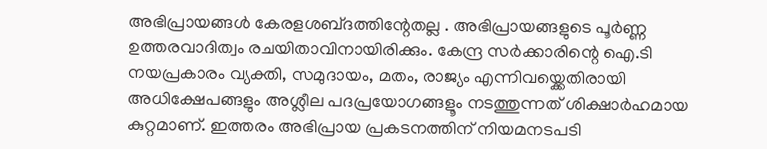അഭിപ്രായങ്ങള്‍ കേരളശബ്‌ദത്തിന്റേതല്ല . അഭിപ്രായങ്ങളുടെ പൂര്‍ണ്ണ ഉത്തരവാദിത്വം രചയിതാവിനായിരിക്കും. കേന്ദ്ര സർക്കാരിന്റെ ഐ.ടി നയപ്രകാരം വ്യക്തി, സമുദായം, മതം, രാജ്യം എന്നിവയ്ക്കെതിരായി അധിക്ഷേപങ്ങളും അശ്ലീല പദപ്രയോഗങ്ങളൂം നടത്തുന്നത് ശിക്ഷാര്‍ഹമായ കുറ്റമാണ്. ഇത്തരം അഭിപ്രായ പ്രകടനത്തിന് നിയമനടപടി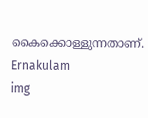കൈക്കൊള്ളുന്നതാണ്.
Ernakulam
img